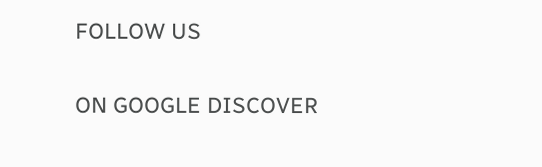FOLLOW US

ON GOOGLE DISCOVER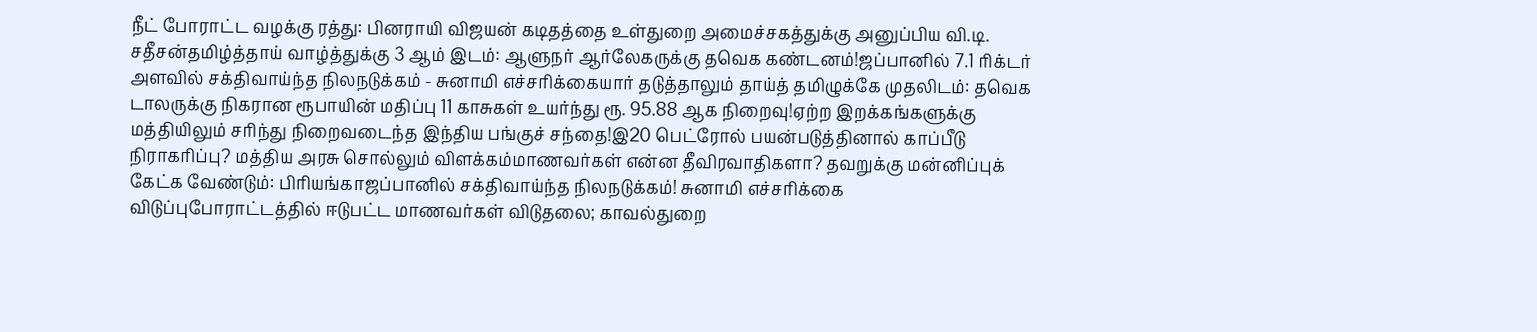நீட் போராட்ட வழக்கு ரத்து: பினராயி விஜயன் கடிதத்தை உள்துறை அமைச்சகத்துக்கு அனுப்பிய வி.டி. சதீசன்தமிழ்த்தாய் வாழ்த்துக்கு 3 ஆம் இடம்: ஆளுநர் ஆர்லேகருக்கு தவெக கண்டனம்!ஜப்பானில் 7.1 ரிக்டர் அளவில் சக்திவாய்ந்த நிலநடுக்கம் - சுனாமி எச்சரிக்கையார் தடுத்தாலும் தாய்த் தமிழுக்கே முதலிடம்: தவெக டாலருக்கு நிகரான ரூபாயின் மதிப்பு 11 காசுகள் உயர்ந்து ரூ. 95.88 ஆக நிறைவு!ஏற்ற இறக்கங்களுக்கு மத்தியிலும் சரிந்து நிறைவடைந்த இந்திய பங்குச் சந்தை!இ20 பெட்ரோல் பயன்படுத்தினால் காப்பீடு நிராகரிப்பு? மத்திய அரசு சொல்லும் விளக்கம்மாணவர்கள் என்ன தீவிரவாதிகளா? தவறுக்கு மன்னிப்புக் கேட்க வேண்டும்: பிரியங்காஜப்பானில் சக்திவாய்ந்த நிலநடுக்கம்! சுனாமி எச்சரிக்கை விடுப்புபோராட்டத்தில் ஈடுபட்ட மாணவர்கள் விடுதலை; காவல்துறை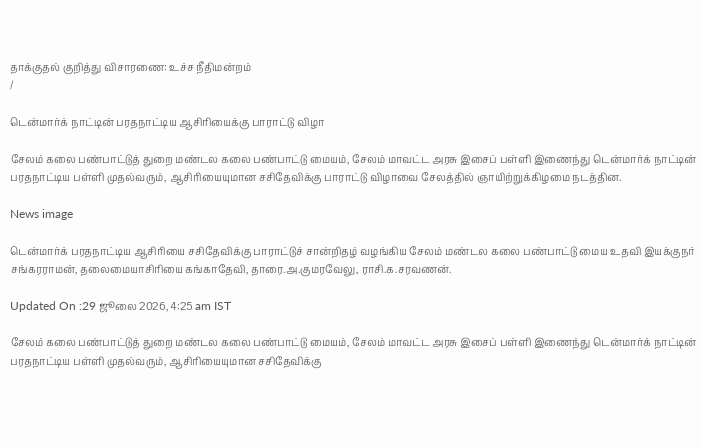தாக்குதல் குறித்து விசாரணை: உச்ச நீதிமன்றம்
/

டென்மார்க் நாட்டின் பரதநாட்டிய ஆசிரியைக்கு பாராட்டு விழா

சேலம் கலை பண்பாட்டுத் துறை மண்டல கலை பண்பாட்டு மையம், சேலம் மாவட்ட அரசு இசைப் பள்ளி இணைந்து டென்மார்க் நாட்டின் பரதநாட்டிய பள்ளி முதல்வரும், ஆசிரியையுமான சசிதேவிக்கு பாராட்டு விழாவை சேலத்தில் ஞாயிற்றுக்கிழமை நடத்தின.

News image

டென்மார்க் பரதநாட்டிய ஆசிரியை சசிதேவிக்கு பாராட்டுச் சான்றிதழ் வழங்கிய சேலம் மண்டல கலை பண்பாட்டு மைய உதவி இயக்குநர் சங்கரராமன், தலைமையாசிரியை கங்காதேவி, தாரை.அ.குமரவேலு, ராசி.க.சரவணன்.

Updated On :29 ஜூலை 2026, 4:25 am IST

சேலம் கலை பண்பாட்டுத் துறை மண்டல கலை பண்பாட்டு மையம், சேலம் மாவட்ட அரசு இசைப் பள்ளி இணைந்து டென்மார்க் நாட்டின் பரதநாட்டிய பள்ளி முதல்வரும், ஆசிரியையுமான சசிதேவிக்கு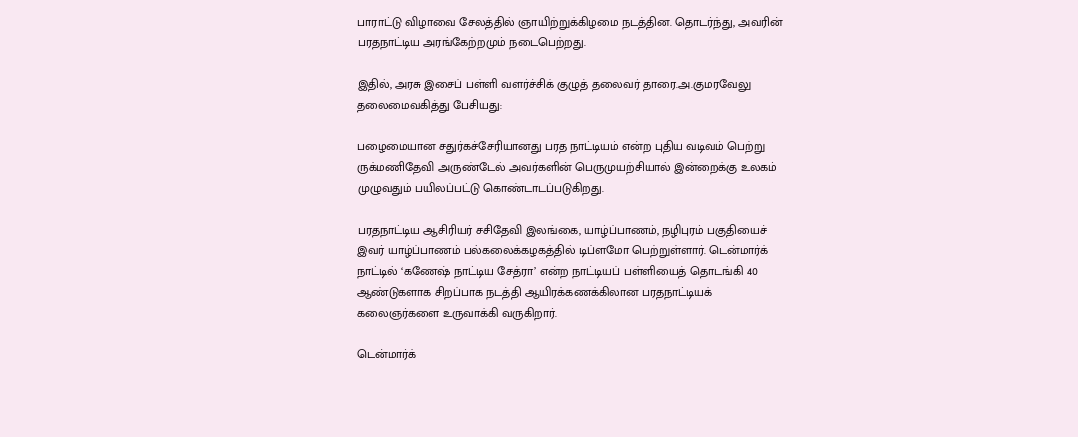பாராட்டு விழாவை சேலத்தில் ஞாயிற்றுக்கிழமை நடத்தின. தொடர்ந்து, அவரின் பரதநாட்டிய அரங்கேற்றமும் நடைபெற்றது.

இதில், அரசு இசைப் பள்ளி வளர்ச்சிக் குழுத் தலைவர் தாரை.அ.குமரவேலு தலைமைவகித்து பேசியது:

பழைமையான சதுர்கச்சேரியானது பரத நாட்டியம் என்ற புதிய வடிவம் பெற்று ருக்மணிதேவி அருண்டேல் அவர்களின் பெருமுயற்சியால் இன்றைக்கு உலகம் முழுவதும் பயிலப்பட்டு கொண்டாடப்படுகிறது.

பரதநாட்டிய ஆசிரியர் சசிதேவி இலங்கை, யாழ்ப்பாணம், நழிபுரம் பகுதியைச் இவர் யாழ்ப்பாணம் பல்கலைக்கழகத்தில் டிப்ளமோ பெற்றுள்ளார். டென்மார்க் நாட்டில் ‘கணேஷ் நாட்டிய சேத்ரா’ என்ற நாட்டியப் பள்ளியைத் தொடங்கி 40 ஆண்டுகளாக சிறப்பாக நடத்தி ஆயிரக்கணக்கிலான பரதநாட்டியக் கலைஞர்களை உருவாக்கி வருகிறார்.

டென்மார்க்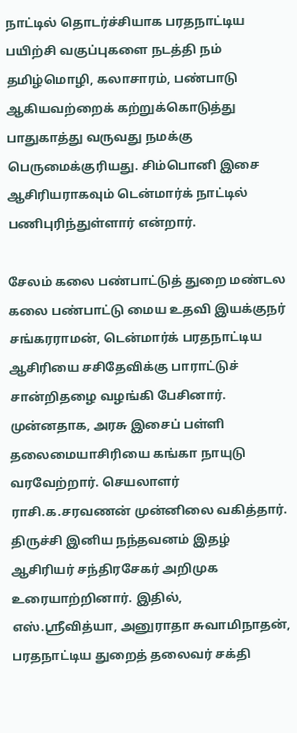நாட்டில் தொடர்ச்சியாக பரதநாட்டிய பயிற்சி வகுப்புகளை நடத்தி நம் தமிழ்மொழி, கலாசாரம், பண்பாடு ஆகியவற்றைக் கற்றுக்கொடுத்து பாதுகாத்து வருவது நமக்கு பெருமைக்குரியது. சிம்பொனி இசை ஆசிரியராகவும் டென்மார்க் நாட்டில் பணிபுரிந்துள்ளார் என்றார்.

சேலம் கலை பண்பாட்டுத் துறை மண்டல கலை பண்பாட்டு மைய உதவி இயக்குநர் சங்கரராமன், டென்மார்க் பரதநாட்டிய ஆசிரியை சசிதேவிக்கு பாராட்டுச் சான்றிதழை வழங்கி பேசினார். முன்னதாக, அரசு இசைப் பள்ளி தலைமையாசிரியை கங்கா நாயுடு வரவேற்றார். செயலாளர் ராசி.க.சரவணன் முன்னிலை வகித்தார். திருச்சி இனிய நந்தவனம் இதழ் ஆசிரியர் சந்திரசேகர் அறிமுக உரையாற்றினார். இதில், எஸ்.ஸ்ரீவித்யா, அனுராதா சுவாமிநாதன், பரதநாட்டிய துறைத் தலைவர் சக்தி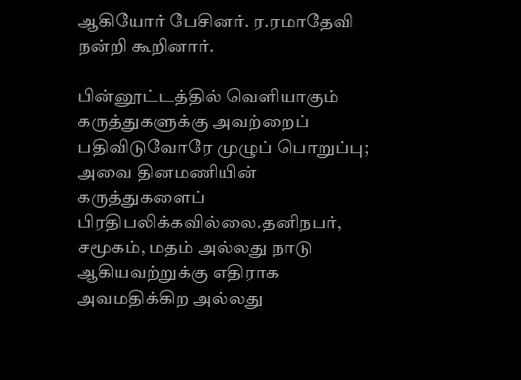ஆகியோர் பேசினர். ர.ரமாதேவி நன்றி கூறினார்.

பின்னூட்டத்தில் வெளியாகும் கருத்துகளுக்கு அவற்றைப் பதிவிடுவோரே முழுப் பொறுப்பு; அவை தினமணியின் கருத்துகளைப் பிரதிபலிக்கவில்லை.தனிநபர், சமூகம், மதம் அல்லது நாடு ஆகியவற்றுக்கு எதிராக அவமதிக்கிற அல்லது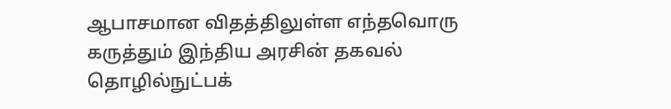ஆபாசமான விதத்திலுள்ள எந்தவொரு கருத்தும் இந்திய அரசின் தகவல் தொழில்நுட்பக்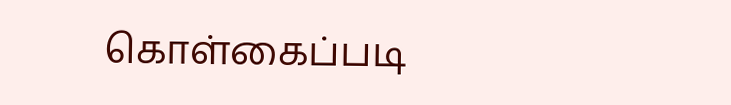கொள்கைப்படி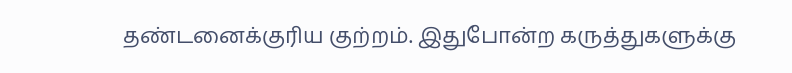தண்டனைக்குரிய குற்றம். இதுபோன்ற கருத்துகளுக்கு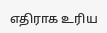எதிராக உரிய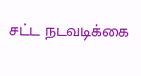சட்ட நடவடிக்கை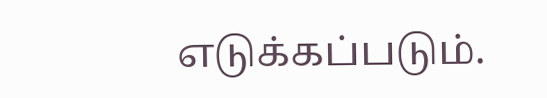எடுக்கப்படும்.